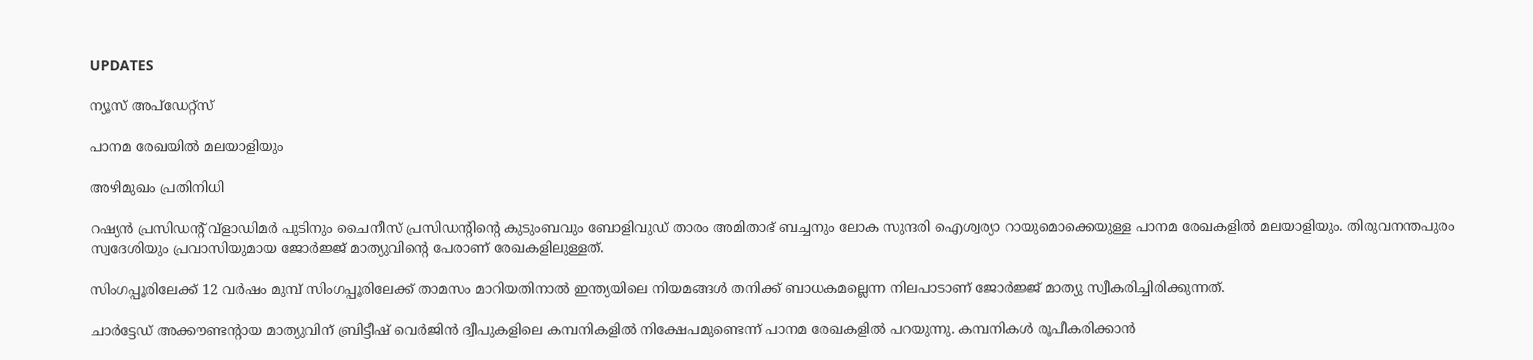UPDATES

ന്യൂസ് അപ്ഡേറ്റ്സ്

പാനമ രേഖയില്‍ മലയാളിയും

അഴിമുഖം പ്രതിനിധി

റഷ്യന്‍ പ്രസിഡന്റ് വ്‌ളാഡിമര്‍ പുടിനും ചൈനീസ് പ്രസിഡന്റിന്റെ കുടുംബവും ബോളിവുഡ് താരം അമിതാഭ് ബച്ചനും ലോക സുന്ദരി ഐശ്വര്യാ റായുമൊക്കെയുള്ള പാനമ രേഖകളില്‍ മലയാളിയും. തിരുവനന്തപുരം സ്വദേശിയും പ്രവാസിയുമായ ജോര്‍ജ്ജ് മാത്യുവിന്റെ പേരാണ് രേഖകളിലുള്ളത്.

സിംഗപ്പൂരിലേക്ക് 12 വര്‍ഷം മുമ്പ് സിംഗപ്പൂരിലേക്ക് താമസം മാറിയതിനാല്‍ ഇന്ത്യയിലെ നിയമങ്ങള്‍ തനിക്ക് ബാധകമല്ലെന്ന നിലപാടാണ് ജോര്‍ജ്ജ് മാത്യു സ്വീകരിച്ചിരിക്കുന്നത്.

ചാര്‍ട്ടേഡ് അക്കൗണ്ടന്റായ മാത്യുവിന് ബ്രിട്ടീഷ് വെര്‍ജിന്‍ ദ്വീപുകളിലെ കമ്പനികളില്‍ നിക്ഷേപമുണ്ടെന്ന് പാനമ രേഖകളില്‍ പറയുന്നു. കമ്പനികള്‍ രൂപീകരിക്കാന്‍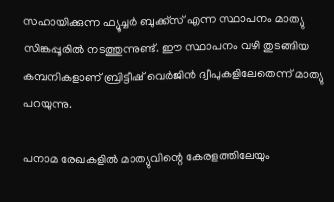സഹായിക്കുന്ന ഫ്യൂച്ചര്‍ ബുക്ക്‌സ് എന്ന സ്ഥാപനം മാത്യു സിങ്കപ്പൂരില്‍ നടത്തുന്നുണ്ട്. ഈ സ്ഥാപനം വഴി തുടങ്ങിയ കമ്പനികളാണ് ബ്രിട്ടീഷ് വെര്‍ജിന്‍ ദ്വീപുകളിലേതെന്ന് മാത്യു പറയുന്നു.

പനാമ രേഖകളില്‍ മാത്യുവിന്റെ കേരളത്തിലേയും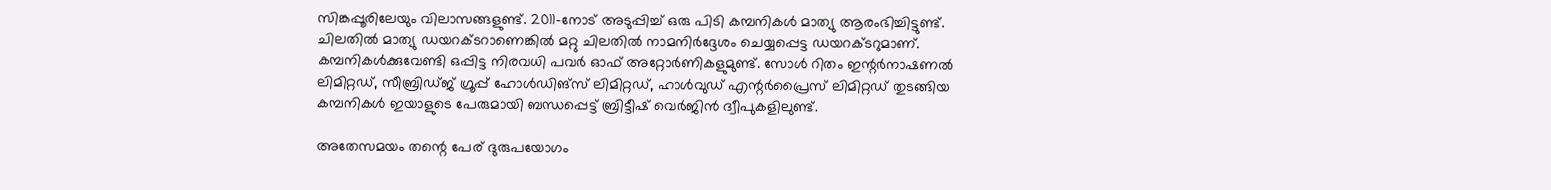സിങ്കപ്പൂരിലേയും വിലാസങ്ങളുണ്ട്. 2011-നോട് അടുപ്പിച്ച് ഒരു പിടി കമ്പനികള്‍ മാത്യു ആരംഭിച്ചിട്ടുണ്ട്. ചിലതില്‍ മാത്യു ഡയറക്ടറാണെങ്കില്‍ മറ്റു ചിലതില്‍ നാമനിര്‍ദ്ദേശം ചെയ്യപ്പെട്ട ഡയറക്ടറുമാണ്. കമ്പനികള്‍ക്കുവേണ്ടി ഒപ്പിട്ട നിരവധി പവര്‍ ഓഫ് അറ്റോര്‍ണികളുമുണ്ട്. സോള്‍ റിതം ഇന്റര്‍നാഷണല്‍ ലിമിറ്റഡ്, സീബ്രിഡ്ജ് ഗ്രൂപ്പ് ഹോള്‍ഡിങ്‌സ് ലിമിറ്റഡ്, ഹാള്‍വുഡ് എന്റര്‍പ്രൈസ് ലിമിറ്റഡ് തുടങ്ങിയ കമ്പനികള്‍ ഇയാളുടെ പേരുമായി ബന്ധപ്പെട്ട് ബ്രിട്ടീഷ് വെര്‍ജിന്‍ ദ്വീപുകളിലുണ്ട്.

അതേസമയം തന്റെ പേര് ദുരുപയോഗം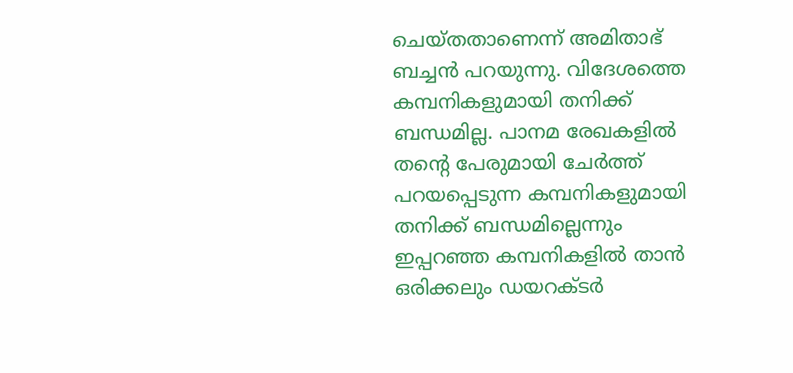ചെയ്തതാണെന്ന് അമിതാഭ് ബച്ചന്‍ പറയുന്നു. വിദേശത്തെ കമ്പനികളുമായി തനിക്ക് ബന്ധമില്ല. പാനമ രേഖകളില്‍ തന്റെ പേരുമായി ചേര്‍ത്ത് പറയപ്പെടുന്ന കമ്പനികളുമായി തനിക്ക് ബന്ധമില്ലെന്നും ഇപ്പറഞ്ഞ കമ്പനികളില്‍ താന്‍ ഒരിക്കലും ഡയറക്ടര്‍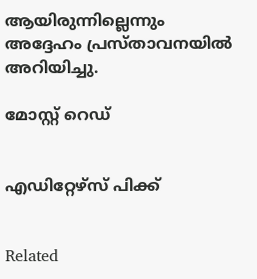ആയിരുന്നില്ലെന്നും അദ്ദേഹം പ്രസ്താവനയില്‍ അറിയിച്ചു.

മോസ്റ്റ് റെഡ്


എഡിറ്റേഴ്സ് പിക്ക്


Related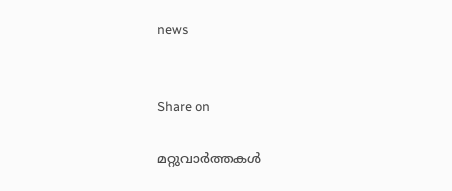news


Share on

മറ്റുവാര്‍ത്തകള്‍